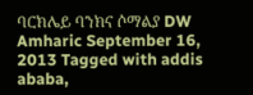ባርክሌይ ባንክና ሶማልያ DW Amharic September 16, 2013 Tagged with addis ababa,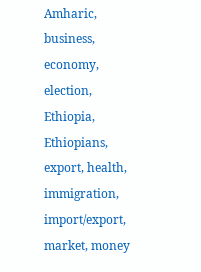Amharic, business, economy, election, Ethiopia, Ethiopians, export, health, immigration, import/export, market, money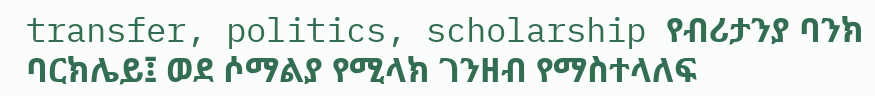transfer, politics, scholarship የብሪታንያ ባንክ ባርክሌይ፤ ወደ ሶማልያ የሚላክ ገንዘብ የማስተላለፍ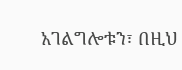አገልግሎቱን፣ በዚህ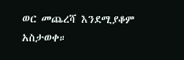ወር መጨረሻ እንደሚያቆም አስታወቀ።